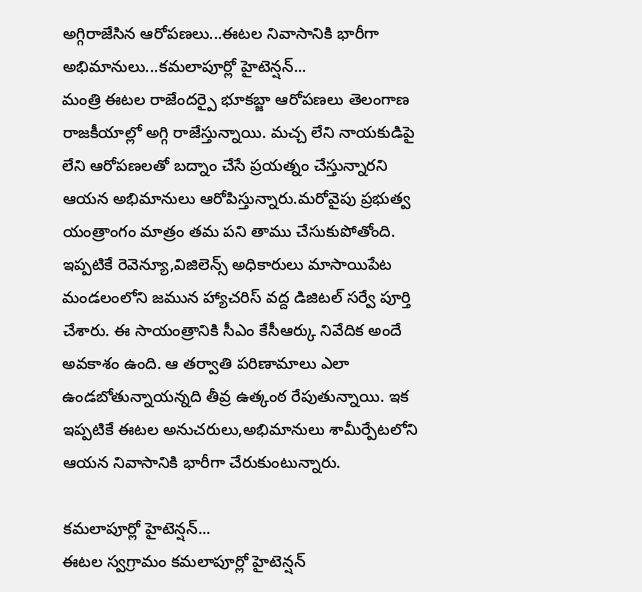అగ్గిరాజేసిన ఆరోపణలు...ఈటల నివాసానికి భారీగా అభిమానులు...కమలాపూర్లో హైటెన్షన్...
మంత్రి ఈటల రాజేందర్పై భూకబ్జా ఆరోపణలు తెలంగాణ రాజకీయాల్లో అగ్గి రాజేస్తున్నాయి. మచ్చ లేని నాయకుడిపై లేని ఆరోపణలతో బద్నాం చేసే ప్రయత్నం చేస్తున్నారని ఆయన అభిమానులు ఆరోపిస్తున్నారు.మరోవైపు ప్రభుత్వ యంత్రాంగం మాత్రం తమ పని తాము చేసుకుపోతోంది. ఇప్పటికే రెవెన్యూ,విజిలెన్స్ అధికారులు మాసాయిపేట మండలంలోని జమున హ్యాచరిస్ వద్ద డిజిటల్ సర్వే పూర్తి చేశారు. ఈ సాయంత్రానికి సీఎం కేసీఆర్కు నివేదిక అందే అవకాశం ఉంది. ఆ తర్వాతి పరిణామాలు ఎలా ఉండబోతున్నాయన్నది తీవ్ర ఉత్కంఠ రేపుతున్నాయి. ఇక ఇప్పటికే ఈటల అనుచరులు,అభిమానులు శామీర్పేటలోని ఆయన నివాసానికి భారీగా చేరుకుంటున్నారు.

కమలాపూర్లో హైటెన్షన్...
ఈటల స్వగ్రామం కమలాపూర్లో హైటెన్షన్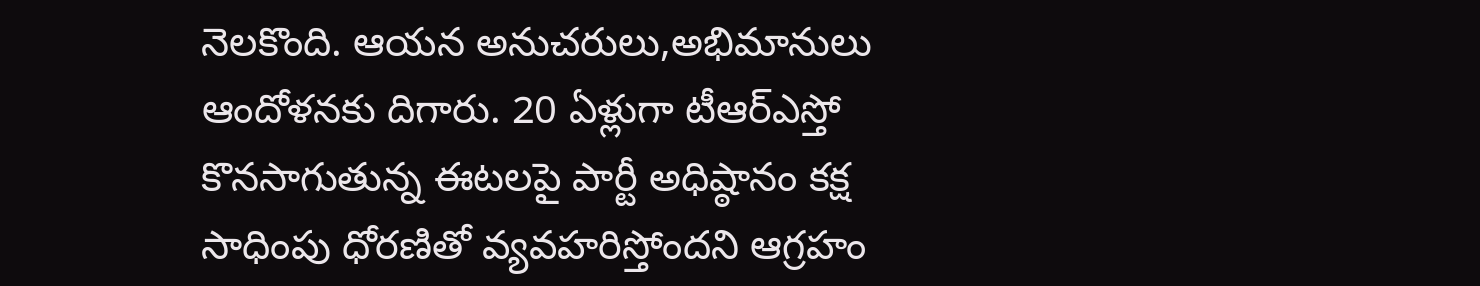నెలకొంది. ఆయన అనుచరులు,అభిమానులు ఆందోళనకు దిగారు. 20 ఏళ్లుగా టీఆర్ఎస్తో కొనసాగుతున్న ఈటలపై పార్టీ అధిష్ఠానం కక్ష సాధింపు ధోరణితో వ్యవహరిస్తోందని ఆగ్రహం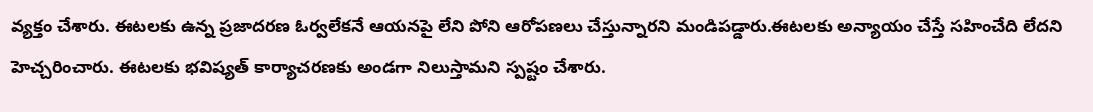వ్యక్తం చేశారు. ఈటలకు ఉన్న ప్రజాదరణ ఓర్వలేకనే ఆయనపై లేని పోని ఆరోపణలు చేస్తున్నారని మండిపడ్డారు.ఈటలకు అన్యాయం చేస్తే సహించేది లేదని హెచ్చరించారు. ఈటలకు భవిష్యత్ కార్యాచరణకు అండగా నిలుస్తామని స్పష్టం చేశారు.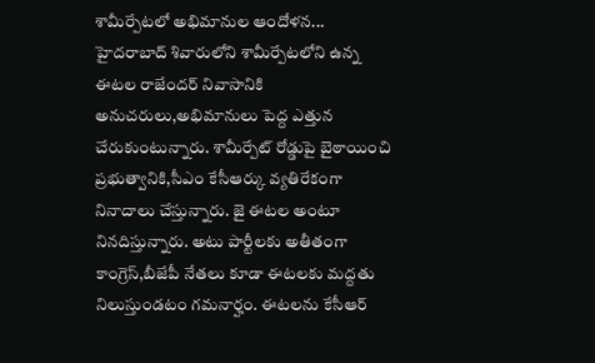శామీర్పేటలో అభిమానుల ఆందోళన...
హైదరాబాద్ శివారులోని శామీర్పేటలోని ఉన్న ఈటల రాజేందర్ నివాసానికి అనుచరులు,అభిమానులు పెద్ద ఎత్తున చేరుకుంటున్నారు. శామీర్పేట్ రోడ్డుపై బైఠాయించి ప్రభుత్వానికి,సీఎం కేసీఆర్కు వ్యతిరేకంగా నినాదాలు చేస్తున్నారు. జై ఈటల అంటూ నినదిస్తున్నారు. అటు పార్టీలకు అతీతంగా కాంగ్రెస్,బీజేపీ నేతలు కూడా ఈటలకు మద్దతు నిలుస్తుండటం గమనార్హం. ఈటలను కేసీఆర్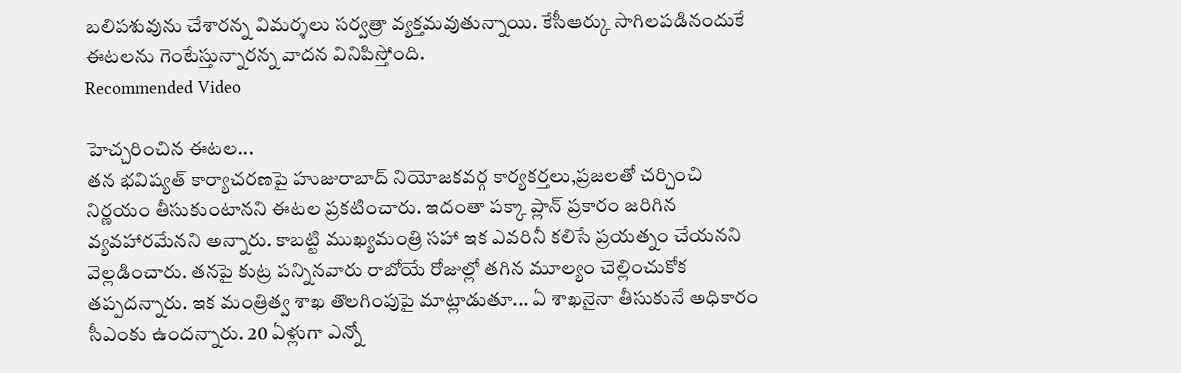బలిపశువును చేశారన్న విమర్శలు సర్వత్రా వ్యక్తమవుతున్నాయి. కేసీఆర్కు సాగిలపడినందుకే ఈటలను గెంటేస్తున్నారన్న వాదన వినిపిస్తోంది.
Recommended Video

హెచ్చరించిన ఈటల...
తన భవిష్యత్ కార్యాచరణపై హుజురాబాద్ నియోజకవర్గ కార్యకర్తలు,ప్రజలతో చర్చించి నిర్ణయం తీసుకుంటానని ఈటల ప్రకటించారు. ఇదంతా పక్కా ప్లాన్ ప్రకారం జరిగిన వ్యవహారమేనని అన్నారు. కాబట్టి ముఖ్యమంత్రి సహా ఇక ఎవరినీ కలిసే ప్రయత్నం చేయనని వెల్లడించారు. తనపై కుట్ర పన్నినవారు రాబోయే రోజుల్లో తగిన మూల్యం చెల్లించుకోక తప్పదన్నారు. ఇక మంత్రిత్వ శాఖ తొలగింపుపై మాట్లాడుతూ... ఏ శాఖనైనా తీసుకునే అధికారం సీఎంకు ఉందన్నారు. 20 ఏళ్లుగా ఎన్నో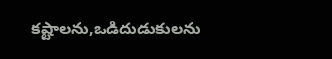కష్టాలను,ఒడిదుడుకులను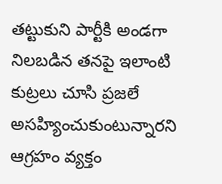తట్టుకుని పార్టీకి అండగా నిలబడిన తనపై ఇలాంటి కుట్రలు చూసి ప్రజలే అసహ్యించుకుంటున్నారని ఆగ్రహం వ్యక్తం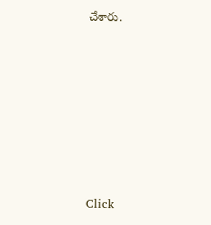చేశారు.












Click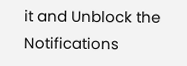it and Unblock the Notifications